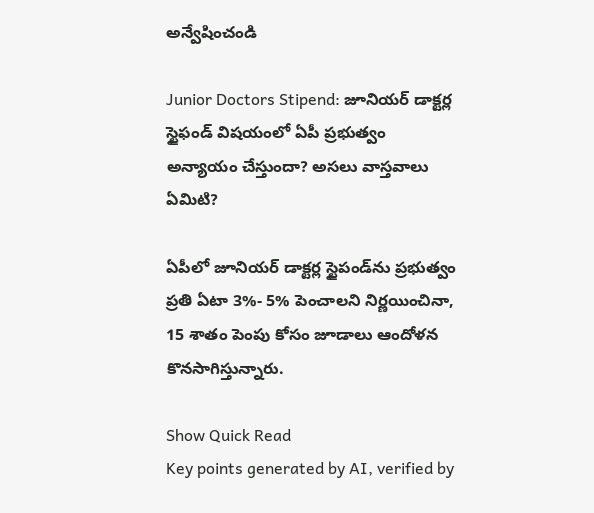అన్వేషించండి

Junior Doctors Stipend: జూనియర్ డాక్టర్ల స్టైఫండ్ విషయంలో ఏపీ ప్రభుత్వం అన్యాయం చేస్తుందా? అసలు వాస్తవాలు ఏమిటి?

ఏపీలో జూనియర్ డాక్టర్ల స్టైపండ్‌ను ప్రభుత్వం ప్రతి ఏటా 3%- 5% పెంచాలని నిర్ణయించినా, 15 శాతం పెంపు కోసం జూడాలు ఆందోళన కొనసాగిస్తున్నారు.

Show Quick Read
Key points generated by AI, verified by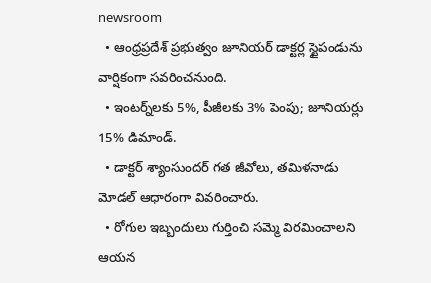newsroom
  • ఆంధ్రప్రదేశ్ ప్రభుత్వం జూనియర్ డాక్టర్ల స్టైపండును వార్షికంగా సవరించనుంది.
  • ఇంటర్న్‌లకు 5%, పీజీలకు 3% పెంపు; జూనియర్లు 15% డిమాండ్.
  • డాక్టర్ శ్యాంసుందర్ గత జీవోలు, తమిళనాడు మోడల్ ఆధారంగా వివరించారు.
  • రోగుల ఇబ్బందులు గుర్తించి సమ్మె విరమించాలని ఆయన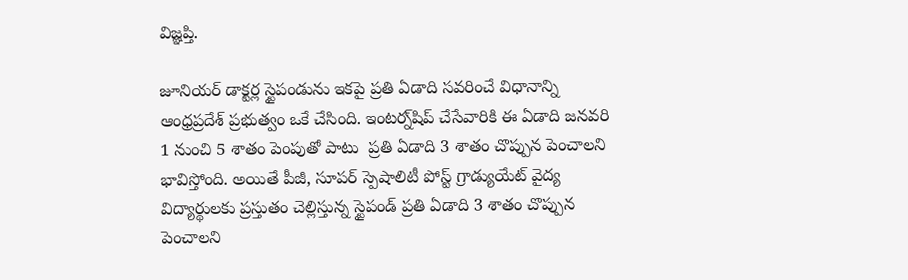విజ్ఞప్తి.

జూనియర్ డాక్టర్ల స్టైపండును ఇకపై ప్రతి ఏడాది సవరించే విధానాన్ని ఆంధ్రప్రదేశ్ ప్రభుత్వం ఒకే చేసింది. ఇంటర్న్‌షిప్ చేసేవారికి ఈ ఏడాది జనవరి 1 నుంచి 5 శాతం పెంపుతో పాటు  ప్రతి ఏడాది 3 శాతం చొప్పున పెంచాలని భావిస్తోంది. అయితే పీజీ, సూపర్ స్పెషాలిటీ పోస్ట్ గ్రాడ్యుయేట్ వైద్య విద్యార్థులకు ప్రస్తుతం చెల్లిస్తున్న స్టైపండ్ ప్రతి ఏడాది 3 శాతం చొప్పున పెంచాలని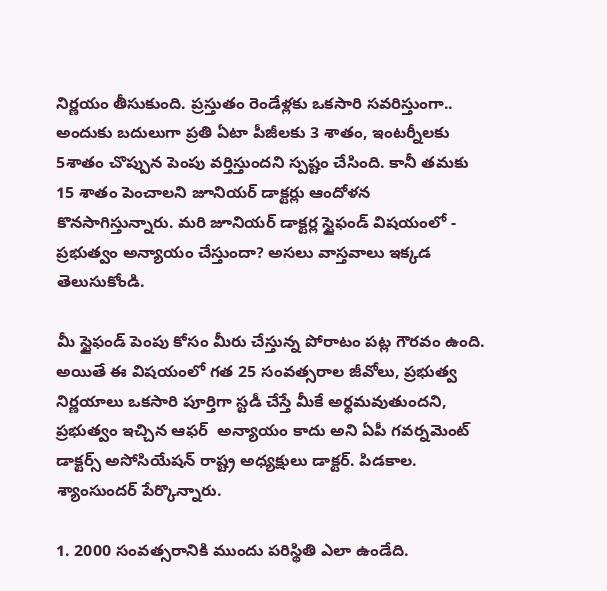నిర్ణయం తీసుకుంది. ప్రస్తుతం రెండేళ్లకు ఒకసారి సవరిస్తుంగా.. అందుకు బదులుగా ప్రతి ఏటా పీజీలకు 3 శాతం, ఇంటర్నీలకు 5శాతం చొప్పున పెంపు వర్తిస్తుందని స్పష్టం చేసింది. కానీ తమకు 15 శాతం పెంచాలని జూనియర్ డాక్టర్లు ఆందోళన కొనసాగిస్తున్నారు. మరి జూనియర్ డాక్టర్ల స్టైఫండ్ విషయంలో - ప్రభుత్వం అన్యాయం చేస్తుందా? అసలు వాస్తవాలు ఇక్కడ తెలుసుకోండి.

మీ స్టైఫండ్ పెంపు కోసం మీరు చేస్తున్న పోరాటం పట్ల గౌరవం ఉంది. అయితే ఈ విషయంలో గత 25 సంవత్సరాల జీవోలు, ప్రభుత్వ నిర్ణయాలు ఒకసారి పూర్తిగా స్టడీ చేస్తే మీకే అర్థమవుతుందని, ప్రభుత్వం ఇచ్చిన ఆఫర్  అన్యాయం కాదు అని ఏపీ గవర్నమెంట్ డాక్టర్స్ అసోసియేషన్ రాష్ట్ర అధ్యక్షులు డాక్టర్. పిడకాల. శ్యాంసుందర్ పేర్కొన్నారు.

1. 2000 సంవత్సరానికి ముందు పరిస్థితి ఎలా ఉండేది.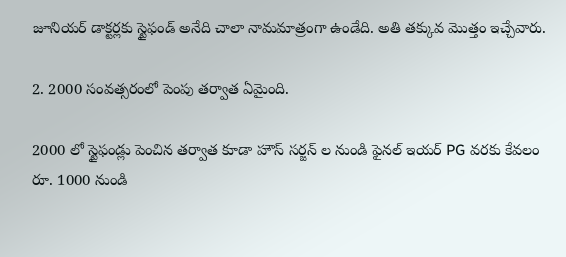జూనియర్ డాక్టర్లకు స్టైఫండ్ అనేది చాలా నామమాత్రంగా ఉండేది. అతి తక్కువ మొత్తం ఇచ్చేవారు.

2. 2000 సంవత్సరంలో పెంపు తర్వాత ఏమైంది.

2000 లో స్టైఫండ్లు పెంచిన తర్వాత కూడా హౌస్ సర్జన్ ల నుండి ఫైనల్ ఇయర్ PG వరకు కేవలం రూ. 1000 నుండి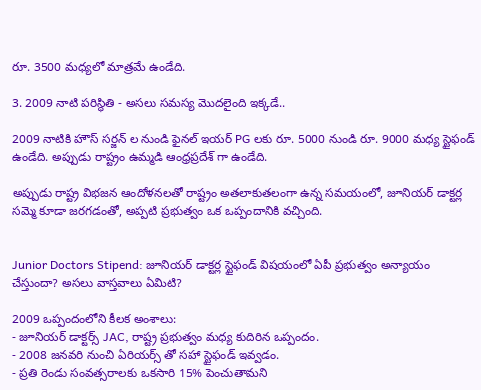రూ. 3500 మధ్యలో మాత్రమే ఉండేది.

3. 2009 నాటి పరిస్థితి - అసలు సమస్య మొదలైంది ఇక్కడే..

2009 నాటికి హౌస్ సర్జన్ ల నుండి ఫైనల్ ఇయర్ PG లకు రూ. 5000 నుండి రూ. 9000 మధ్య స్టైఫండ్ ఉండేది. అప్పుడు రాష్ట్రం ఉమ్మడి ఆంధ్రప్రదేశ్ గా ఉండేది.

అప్పుడు రాష్ట్ర విభజన ఆందోళనలతో రాష్ట్రం అతలాకుతలంగా ఉన్న సమయంలో, జూనియర్ డాక్టర్ల సమ్మె కూడా జరగడంతో, అప్పటి ప్రభుత్వం ఒక ఒప్పందానికి వచ్చింది.


Junior Doctors Stipend: జూనియర్ డాక్టర్ల స్టైఫండ్ విషయంలో ఏపీ ప్రభుత్వం అన్యాయం చేస్తుందా? అసలు వాస్తవాలు ఏమిటి?

2009 ఒప్పందంలోని కీలక అంశాలు:
- జూనియర్ డాక్టర్స్ JAC, రాష్ట్ర ప్రభుత్వం మధ్య కుదిరిన ఒప్పందం.
- 2008 జనవరి నుంచి ఏరియర్స్ తో సహా స్టైఫండ్ ఇవ్వడం.
- ప్రతి రెండు సంవత్సరాలకు ఒకసారి 15% పెంచుతామని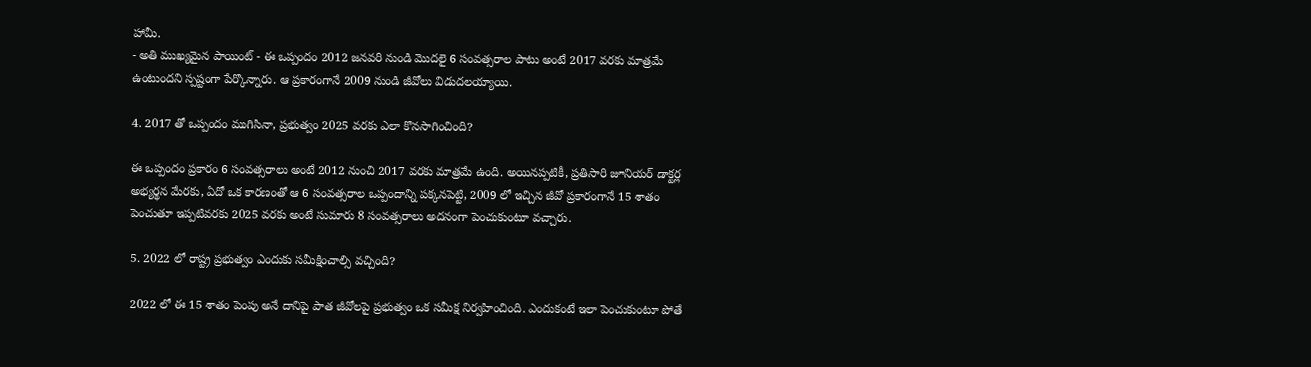హామీ.
- అతి ముఖ్యమైన పాయింట్ - ఈ ఒప్పందం 2012 జనవరి నుండి మొదలై 6 సంవత్సరాల పాటు అంటే 2017 వరకు మాత్రమే ఉంటుందని స్పష్టంగా పేర్కొన్నారు. ఆ ప్రకారంగానే 2009 నుండి జీవోలు విడుదలయ్యాయి.

4. 2017 తో ఒప్పందం ముగిసినా, ప్రభుత్వం 2025 వరకు ఎలా కొనసాగించింది?

ఈ ఒప్పందం ప్రకారం 6 సంవత్సరాలు అంటే 2012 నుంచి 2017 వరకు మాత్రమే ఉంది. అయినప్పటికీ, ప్రతిసారి జూనియర్ డాక్టర్ల అభ్యర్థన మేరకు, ఏదో ఒక కారణంతో ఆ 6 సంవత్సరాల ఒప్పందాన్ని పక్కనపెట్టి, 2009 లో ఇచ్చిన జీవో ప్రకారంగానే 15 శాతం పెంచుతూ ఇప్పటివరకు 2025 వరకు అంటే సుమారు 8 సంవత్సరాలు అదనంగా పెంచుకుంటూ వచ్చారు.

5. 2022 లో రాష్ట్ర ప్రభుత్వం ఎందుకు సమీక్షించాల్సి వచ్చింది?

2022 లో ఈ 15 శాతం పెంపు అనే దానిపై పాత జీవోలపై ప్రభుత్వం ఒక సమీక్ష నిర్వహించింది. ఎందుకంటే ఇలా పెంచుకుంటూ పోతే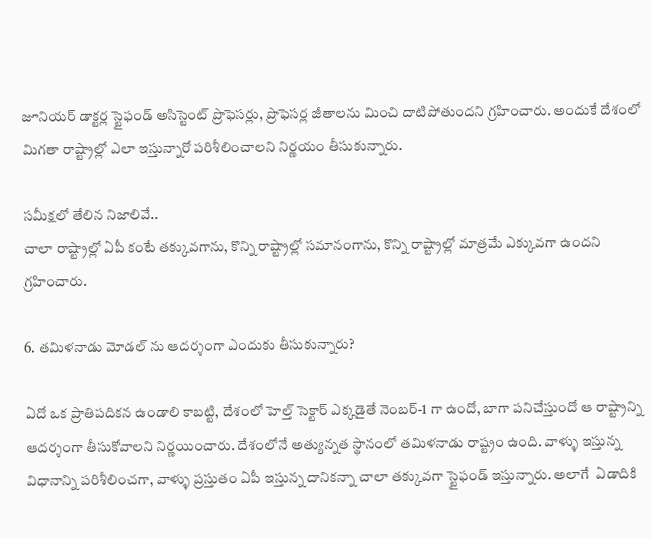జూనియర్ డాక్టర్ల స్టైఫండ్ అసిస్టెంట్ ప్రొఫెసర్లు, ప్రొఫెసర్ల జీతాలను మించి దాటిపోతుందని గ్రహించారు. అందుకే దేశంలో మిగతా రాష్ట్రాల్లో ఎలా ఇస్తున్నారో పరిశీలించాలని నిర్ణయం తీసుకున్నారు.

సమీక్షలో తేలిన నిజాలివే..
చాలా రాష్ట్రాల్లో ఏపీ కంటే తక్కువగాను, కొన్ని రాష్ట్రాల్లో సమానంగాను, కొన్ని రాష్ట్రాల్లో మాత్రమే ఎక్కువగా ఉందని గ్రహించారు.

6. తమిళనాడు మోడల్ ను ఆదర్శంగా ఎందుకు తీసుకున్నారు?

ఏదో ఒక ప్రాతిపదికన ఉండాలి కాబట్టి, దేశంలో హెల్త్ సెక్టార్ ఎక్కడైతే నెంబర్-1 గా ఉందో, బాగా పనిచేస్తుందో ఆ రాష్ట్రాన్ని ఆదర్శంగా తీసుకోవాలని నిర్ణయించారు. దేశంలోనే అత్యున్నత స్థానంలో తమిళనాడు రాష్ట్రం ఉంది. వాళ్ళు ఇస్తున్న విధానాన్ని పరిశీలించగా, వాళ్ళు ప్రస్తుతం ఏపీ ఇస్తున్న దానికన్నా చాలా తక్కువగా స్టైఫండ్ ఇస్తున్నారు. అలాగే  ఏడాదికి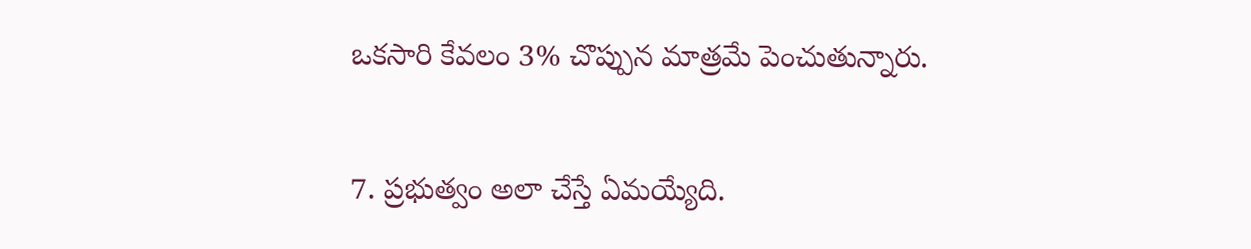ఒకసారి కేవలం 3% చొప్పున మాత్రమే పెంచుతున్నారు.

7. ప్రభుత్వం అలా చేస్తే ఏమయ్యేది.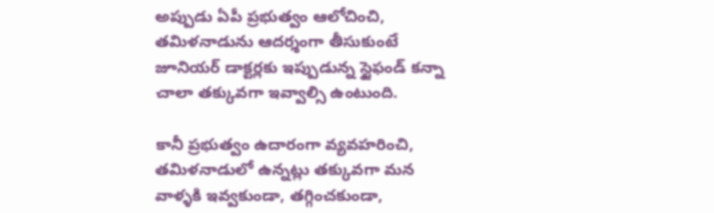అప్పుడు ఏపీ ప్రభుత్వం ఆలోచించి, తమిళనాడును ఆదర్శంగా తీసుకుంటే జూనియర్ డాక్టర్లకు ఇప్పుడున్న స్టైఫండ్ కన్నా చాలా తక్కువగా ఇవ్వాల్సి ఉంటుంది.

కానీ ప్రభుత్వం ఉదారంగా వ్యవహరించి, తమిళనాడులో ఉన్నట్లు తక్కువగా మన వాళ్ళకి ఇవ్వకుండా, తగ్గించకుండా,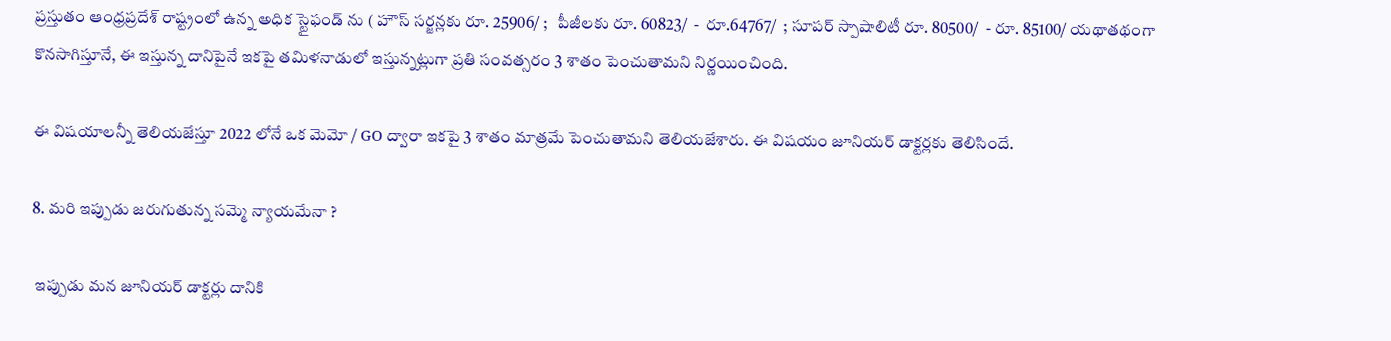ప్రస్తుతం ఆంధ్రప్రదేశ్ రాష్ట్రంలో ఉన్న అధిక స్టైఫండ్ ను ( హౌస్ సర్జన్లకు రూ. 25906/ ;   పీజీలకు రూ. 60823/  -  రూ.64767/  ; సూపర్ స్పాషాలిటీ రూ. 80500/  - రూ. 85100/ యథాతథంగా కొనసాగిస్తూనే, ఈ ఇస్తున్న దానిపైనే ఇకపై తమిళనాడులో ఇస్తున్నట్లుగా ప్రతి సంవత్సరం 3 శాతం పెంచుతామని నిర్ణయించింది.

ఈ విషయాలన్నీ తెలియజేస్తూ 2022 లోనే ఒక మెమో / GO ద్వారా ఇకపై 3 శాతం మాత్రమే పెంచుతామని తెలియజేశారు. ఈ విషయం జూనియర్ డాక్టర్లకు తెలిసిందే.

8. మరి ఇప్పుడు జరుగుతున్న సమ్మె న్యాయమేనా ?

 ఇప్పుడు మన జూనియర్ డాక్టర్లు దానికి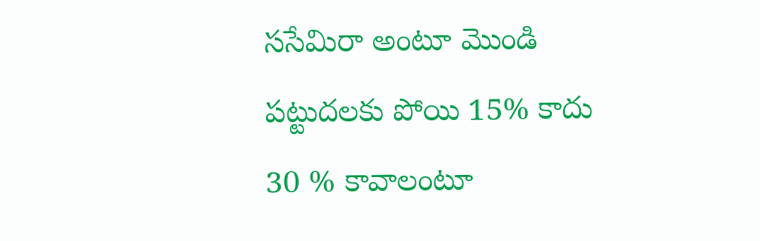ససేమిరా అంటూ మొండి పట్టుదలకు పోయి 15% కాదు 30 % కావాలంటూ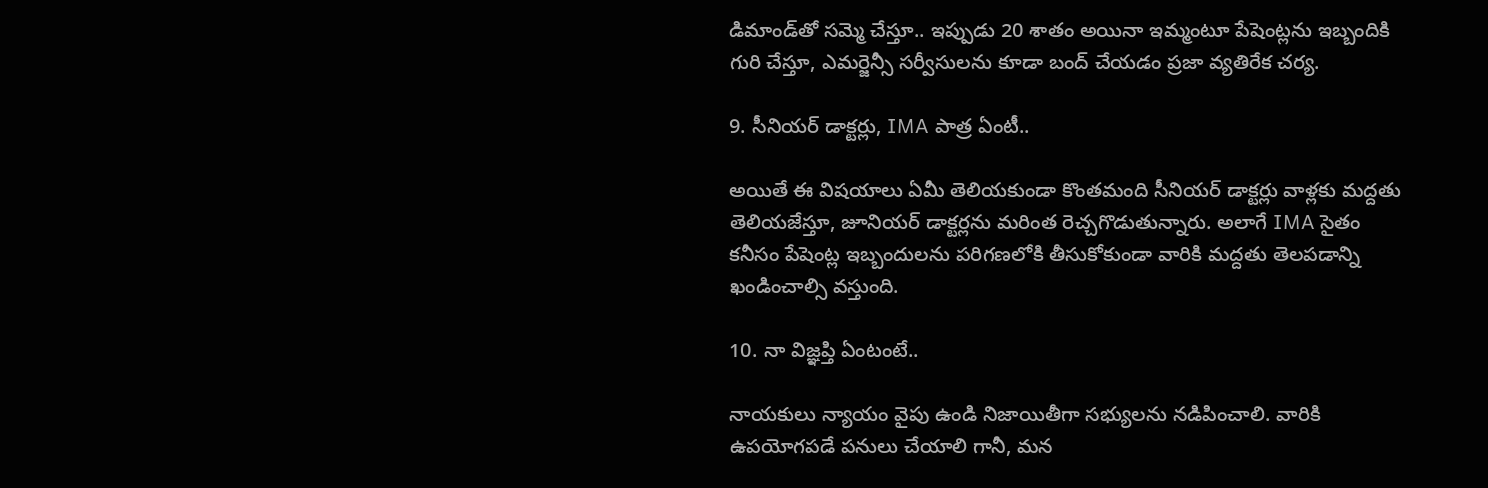డిమాండ్‌తో సమ్మె చేస్తూ.. ఇప్పుడు 20 శాతం అయినా ఇమ్మంటూ పేషెంట్లను ఇబ్బందికి గురి చేస్తూ, ఎమర్జెన్సీ సర్వీసులను కూడా బంద్ చేయడం ప్రజా వ్యతిరేక చర్య.

9. సీనియర్ డాక్టర్లు, IMA పాత్ర ఏంటీ..

అయితే ఈ విషయాలు ఏమీ తెలియకుండా కొంతమంది సీనియర్ డాక్టర్లు వాళ్లకు మద్దతు తెలియజేస్తూ, జూనియర్ డాక్టర్లను మరింత రెచ్చగొడుతున్నారు. అలాగే IMA సైతం కనీసం పేషెంట్ల ఇబ్బందులను పరిగణలోకి తీసుకోకుండా వారికి మద్దతు తెలపడాన్ని ఖండించాల్సి వస్తుంది.

10. నా విజ్ఞప్తి ఏంటంటే..

నాయకులు న్యాయం వైపు ఉండి నిజాయితీగా సభ్యులను నడిపించాలి. వారికి ఉపయోగపడే పనులు చేయాలి గానీ, మన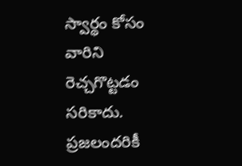స్వార్థం కోసం వారిని రెచ్చగొట్టడం సరికాదు. ప్రజలందరికీ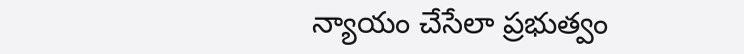న్యాయం చేసేలా ప్రభుత్వం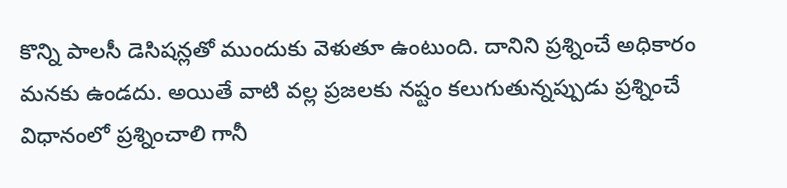కొన్ని పాలసీ డెసిషన్లతో ముందుకు వెళుతూ ఉంటుంది. దానిని ప్రశ్నించే అధికారం మనకు ఉండదు. అయితే వాటి వల్ల ప్రజలకు నష్టం కలుగుతున్నప్పుడు ప్రశ్నించే విధానంలో ప్రశ్నించాలి గానీ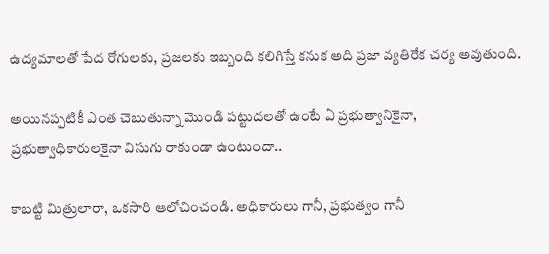ఉద్యమాలతో పేద రోగులకు, ప్రజలకు ఇబ్బంది కలిగిస్తే కనుక అది ప్రజా వ్యతిరేక చర్య అవుతుంది.

అయినప్పటికీ ఎంత చెబుతున్నా మొండి పట్టుదలతో ఉంటే ఏ ప్రభుత్వానికైనా, ప్రభుత్వాధికారులకైనా విసుగు రాకుండా ఉంటుందా..

కాబట్టి మిత్రులారా, ఒకసారి ఆలోచించండి. అధికారులు గానీ, ప్రభుత్వం గానీ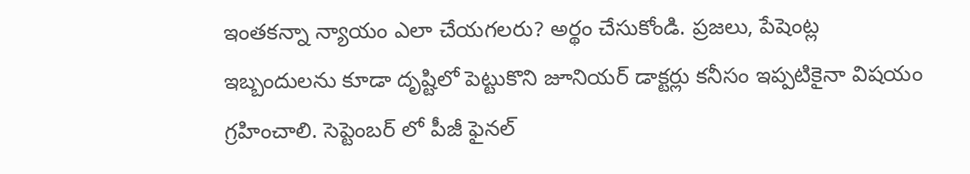ఇంతకన్నా న్యాయం ఎలా చేయగలరు? అర్థం చేసుకోండి. ప్రజలు, పేషెంట్ల ఇబ్బందులను కూడా దృష్టిలో పెట్టుకొని జూనియర్ డాక్టర్లు కనీసం ఇప్పటికైనా విషయం గ్రహించాలి. సెప్టెంబర్ లో పీజీ ఫైనల్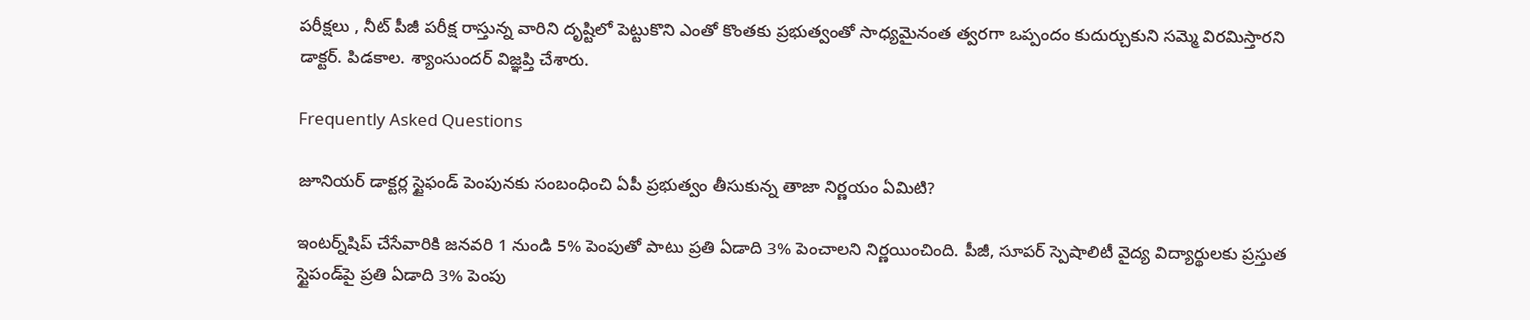పరీక్షలు , నీట్ పీజీ పరీక్ష రాస్తున్న వారిని దృష్టిలో పెట్టుకొని ఎంతో కొంతకు ప్రభుత్వంతో సాధ్యమైనంత త్వరగా ఒప్పందం కుదుర్చుకుని సమ్మె విరమిస్తారని డాక్టర్. పిడకాల. శ్యాంసుందర్ విజ్ఞప్తి చేశారు.

Frequently Asked Questions

జూనియర్ డాక్టర్ల స్టైఫండ్‌ పెంపునకు సంబంధించి ఏపీ ప్రభుత్వం తీసుకున్న తాజా నిర్ణయం ఏమిటి?

ఇంటర్న్‌షిప్‌ చేసేవారికి జనవరి 1 నుండి 5% పెంపుతో పాటు ప్రతి ఏడాది 3% పెంచాలని నిర్ణయించింది. పీజీ, సూపర్ స్పెషాలిటీ వైద్య విద్యార్థులకు ప్రస్తుత స్టైపండ్‌పై ప్రతి ఏడాది 3% పెంపు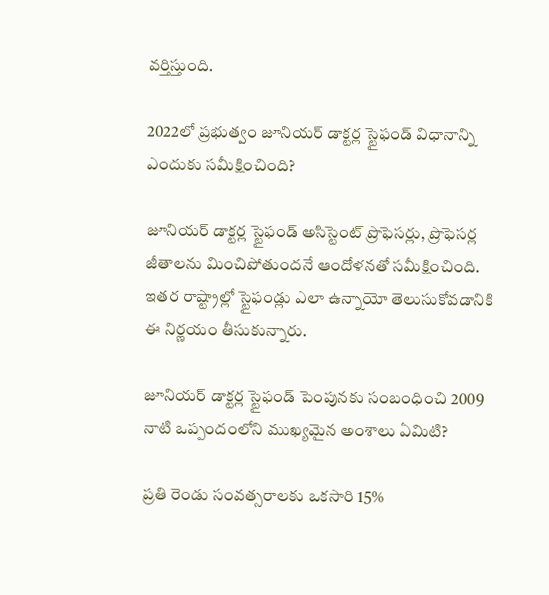వర్తిస్తుంది.

2022లో ప్రభుత్వం జూనియర్ డాక్టర్ల స్టైఫండ్ విధానాన్ని ఎందుకు సమీక్షించింది?

జూనియర్ డాక్టర్ల స్టైఫండ్ అసిస్టెంట్ ప్రొఫెసర్లు, ప్రొఫెసర్ల జీతాలను మించిపోతుందనే ఆందోళనతో సమీక్షించింది. ఇతర రాష్ట్రాల్లో స్టైఫండ్లు ఎలా ఉన్నాయో తెలుసుకోవడానికి ఈ నిర్ణయం తీసుకున్నారు.

జూనియర్ డాక్టర్ల స్టైఫండ్ పెంపునకు సంబంధించి 2009 నాటి ఒప్పందంలోని ముఖ్యమైన అంశాలు ఏమిటి?

ప్రతి రెండు సంవత్సరాలకు ఒకసారి 15%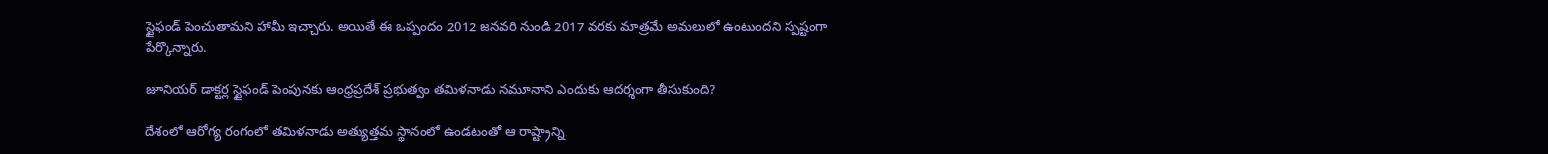స్టైఫండ్ పెంచుతామని హామీ ఇచ్చారు. అయితే ఈ ఒప్పందం 2012 జనవరి నుండి 2017 వరకు మాత్రమే అమలులో ఉంటుందని స్పష్టంగా పేర్కొన్నారు.

జూనియర్ డాక్టర్ల స్టైఫండ్ పెంపునకు ఆంధ్రప్రదేశ్ ప్రభుత్వం తమిళనాడు నమూనాని ఎందుకు ఆదర్శంగా తీసుకుంది?

దేశంలో ఆరోగ్య రంగంలో తమిళనాడు అత్యుత్తమ స్థానంలో ఉండటంతో ఆ రాష్ట్రాన్ని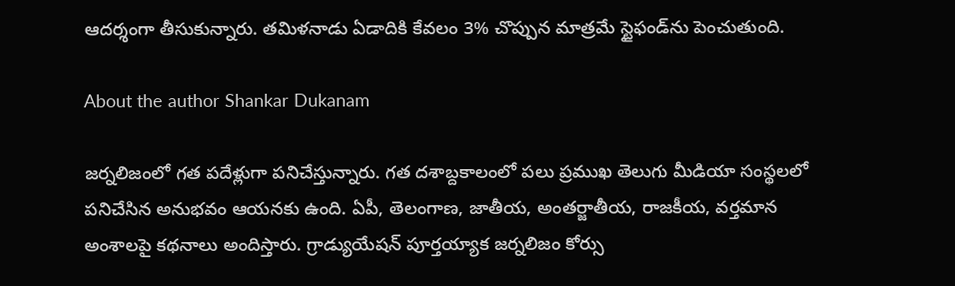ఆదర్శంగా తీసుకున్నారు. తమిళనాడు ఏడాదికి కేవలం 3% చొప్పున మాత్రమే స్టైఫండ్‌ను పెంచుతుంది.

About the author Shankar Dukanam

జర్నలిజంలో గత పదేళ్లుగా పనిచేస్తున్నారు. గత దశాబ్దకాలంలో పలు ప్రముఖ తెలుగు మీడియా సంస్థలలో పనిచేసిన అనుభవం ఆయనకు ఉంది. ఏపీ, తెలంగాణ, జాతీయ, అంతర్జాతీయ, రాజకీయ, వర్తమాన అంశాలపై కథనాలు అందిస్తారు. గ్రాడ్యుయేషన్ పూర్తయ్యాక జర్నలిజం కోర్సు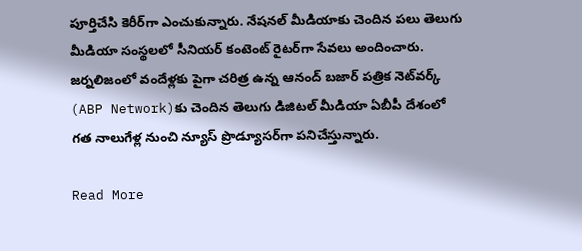పూర్తిచేసి కెరీర్‌గా ఎంచుకున్నారు. నేషనల్ మీడియాకు చెందిన పలు తెలుగు మీడియా సంస్థలలో సీనియర్ కంటెంట్ రైటర్‌గా సేవలు అందించారు. జర్నలిజంలో వందేళ్లకు పైగా చరిత్ర ఉన్న ఆనంద్ బజార్ పత్రిక నెట్‌వర్క్ (ABP Network)కు చెందిన తెలుగు డిజిటల్ మీడియా ఏబీపీ దేశంలో గత నాలుగేళ్ల నుంచి న్యూస్ ప్రొడ్యూసర్‌గా పనిచేస్తున్నారు.

Read More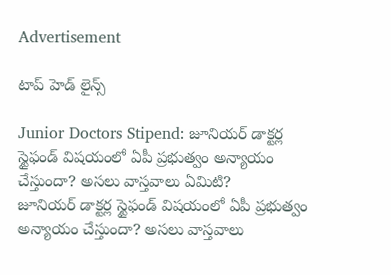Advertisement

టాప్ హెడ్ లైన్స్

Junior Doctors Stipend: జూనియర్ డాక్టర్ల స్టైఫండ్ విషయంలో ఏపీ ప్రభుత్వం అన్యాయం చేస్తుందా? అసలు వాస్తవాలు ఏమిటి?
జూనియర్ డాక్టర్ల స్టైఫండ్ విషయంలో ఏపీ ప్రభుత్వం అన్యాయం చేస్తుందా? అసలు వాస్తవాలు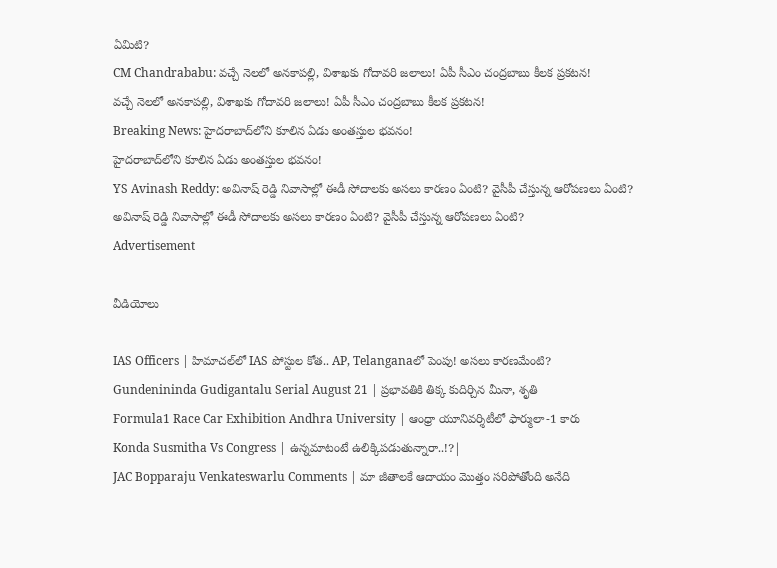ఏమిటి?
CM Chandrababu: వచ్చే నెలలో అనకాపల్లి, విశాఖకు గోదావరి జలాలు! ఏపీ సీఎం చంద్రబాబు కీలక ప్రకటన!
వచ్చే నెలలో అనకాపల్లి, విశాఖకు గోదావరి జలాలు! ఏపీ సీఎం చంద్రబాబు కీలక ప్రకటన!
Breaking News: హైదరాబాద్‌లోని కూలిన ఏడు అంతస్తుల భవనం!
హైదరాబాద్‌లోని కూలిన ఏడు అంతస్తుల భవనం!
YS Avinash Reddy: అవినాష్ రెడ్డి నివాసాల్లో ఈడీ సోదాలకు అసలు కారణం ఏంటి? వైసీపీ చేస్తున్న ఆరోపణలు ఏంటి?
అవినాష్ రెడ్డి నివాసాల్లో ఈడీ సోదాలకు అసలు కారణం ఏంటి? వైసీపీ చేస్తున్న ఆరోపణలు ఏంటి?
Advertisement

వీడియోలు

IAS Officers | హిమాచల్‌లో IAS పోస్టుల కోత.. AP, Telanganaలో పెంపు! అసలు కారణమేంటి?
Gundenininda Gudigantalu Serial August 21 | ప్రభావతికి తిక్క కుదిర్చిన మీనా, శృతి
Formula1 Race Car Exhibition Andhra University | ఆంధ్రా యూనివర్శిటీలో ఫార్ములా-1 కారు
Konda Susmitha Vs Congress | ఉన్నమాటంటే ఉలిక్కిపడుతున్నారా..!?|
JAC Bopparaju Venkateswarlu Comments | మా జీతాలకే ఆదాయం మొత్తం సరిపోతోంది అనేది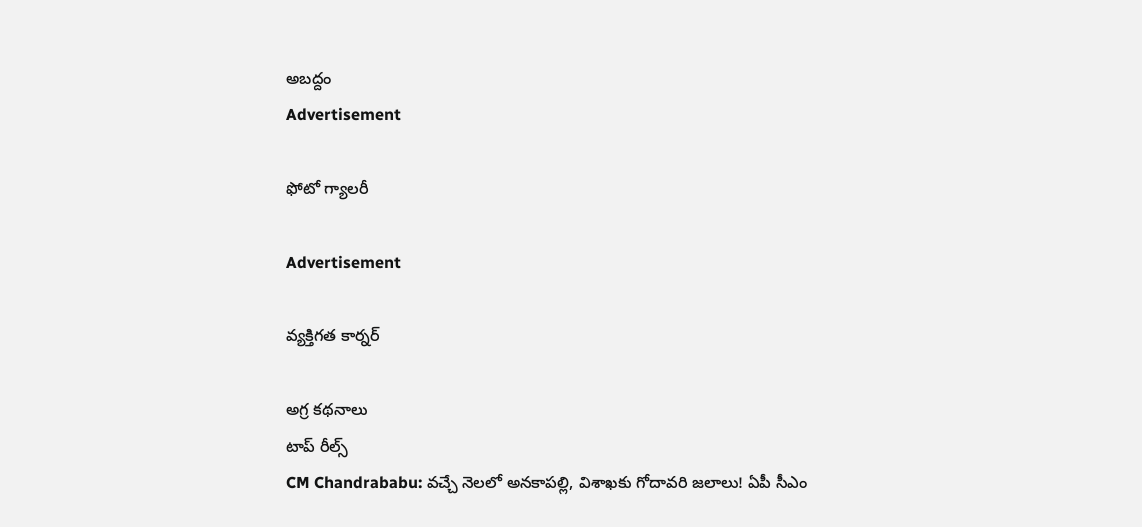అబద్దం
Advertisement

ఫోటో గ్యాలరీ

Advertisement

వ్యక్తిగత కార్నర్

అగ్ర కథనాలు
టాప్ రీల్స్
CM Chandrababu: వచ్చే నెలలో అనకాపల్లి, విశాఖకు గోదావరి జలాలు! ఏపీ సీఎం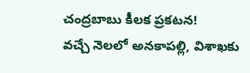చంద్రబాబు కీలక ప్రకటన!
వచ్చే నెలలో అనకాపల్లి, విశాఖకు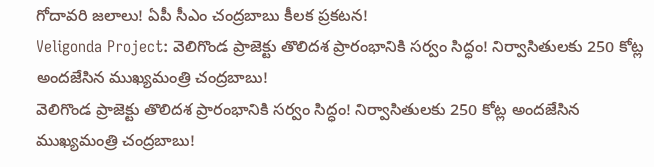గోదావరి జలాలు! ఏపీ సీఎం చంద్రబాబు కీలక ప్రకటన!
Veligonda Project: వెలిగొండ ప్రాజెక్టు తొలిదశ ప్రారంభానికి సర్వం సిద్ధం! నిర్వాసితులకు 250 కోట్ల అందజేసిన ముఖ్యమంత్రి చంద్రబాబు!
వెలిగొండ ప్రాజెక్టు తొలిదశ ప్రారంభానికి సర్వం సిద్ధం! నిర్వాసితులకు 250 కోట్ల అందజేసిన ముఖ్యమంత్రి చంద్రబాబు!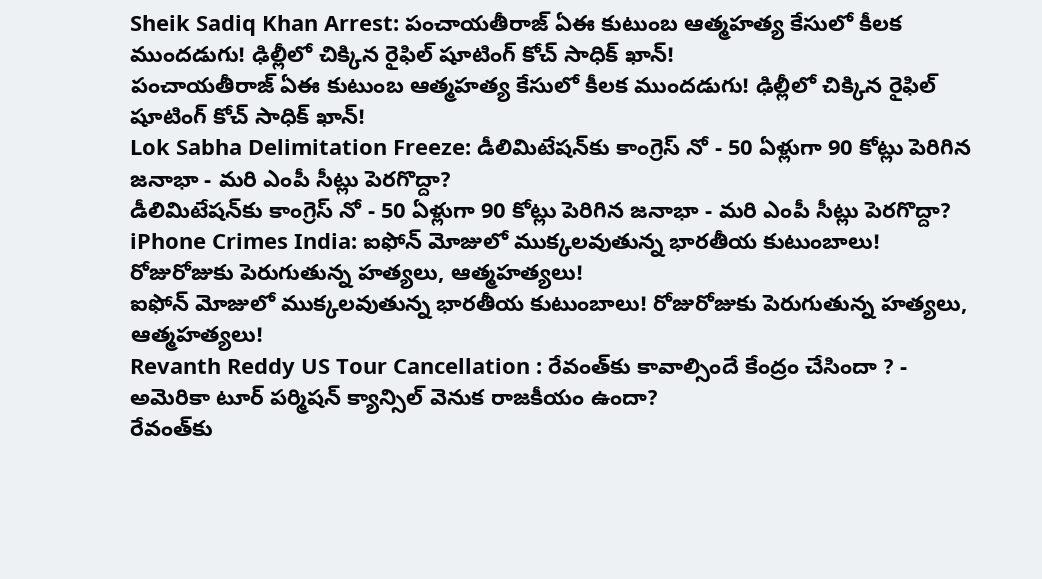Sheik Sadiq Khan Arrest: పంచాయతీరాజ్ ఏఈ కుటుంబ ఆత్మహత్య కేసులో కీలక ముందడుగు! ఢిల్లీలో చిక్కిన రైఫిల్ షూటింగ్ కోచ్‌ సాధిక్ ఖాన్!
పంచాయతీరాజ్ ఏఈ కుటుంబ ఆత్మహత్య కేసులో కీలక ముందడుగు! ఢిల్లీలో చిక్కిన రైఫిల్ షూటింగ్ కోచ్‌ సాధిక్ ఖాన్!
Lok Sabha Delimitation Freeze: డీలిమిటేషన్‌కు కాంగ్రెస్ నో - 50 ఏళ్లుగా 90 కోట్లు పెరిగిన జనాభా - మరి ఎంపీ సీట్లు పెరగొద్దా?
డీలిమిటేషన్‌కు కాంగ్రెస్ నో - 50 ఏళ్లుగా 90 కోట్లు పెరిగిన జనాభా - మరి ఎంపీ సీట్లు పెరగొద్దా?
iPhone Crimes India: ఐఫోన్ మోజులో ముక్కలవుతున్న భారతీయ కుటుంబాలు! రోజురోజుకు పెరుగుతున్న హత్యలు, ఆత్మహత్యలు!
ఐఫోన్ మోజులో ముక్కలవుతున్న భారతీయ కుటుంబాలు! రోజురోజుకు పెరుగుతున్న హత్యలు, ఆత్మహత్యలు!
Revanth Reddy US Tour Cancellation : రేవంత్‌కు కావాల్సిందే కేంద్రం చేసిందా ? - అమెరికా టూర్ పర్మిషన్ క్యాన్సిల్ వెనుక రాజకీయం ఉందా?
రేవంత్‌కు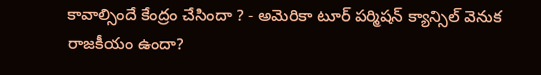కావాల్సిందే కేంద్రం చేసిందా ? - అమెరికా టూర్ పర్మిషన్ క్యాన్సిల్ వెనుక రాజకీయం ఉందా?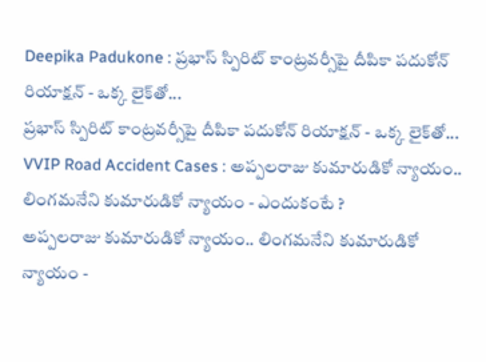Deepika Padukone : ప్రభాస్ స్పిరిట్ కాంట్రవర్సీపై దీపికా పదుకోన్ రియాక్షన్ - ఒక్క లైక్‌తో...
ప్రభాస్ స్పిరిట్ కాంట్రవర్సీపై దీపికా పదుకోన్ రియాక్షన్ - ఒక్క లైక్‌తో...
VVIP Road Accident Cases : అప్పలరాజు కుమారుడికో న్యాయం.. లింగమనేని కుమారుడికో న్యాయం - ఎందుకంటే ?
అప్పలరాజు కుమారుడికో న్యాయం.. లింగమనేని కుమారుడికో న్యాయం -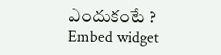ఎందుకంటే ?
Embed widget